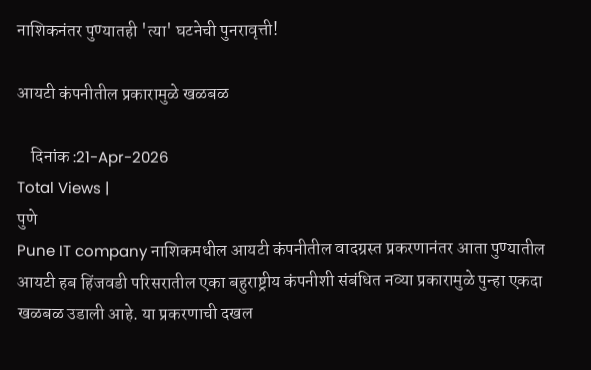नाशिकनंतर पुण्यातही 'त्या' घटनेची पुनरावृत्ती!

आयटी कंपनीतील प्रकारामुळे खळबळ

    दिनांक :21-Apr-2026
Total Views |
पुणे
Pune IT company नाशिकमधील आयटी कंपनीतील वादग्रस्त प्रकरणानंतर आता पुण्यातील आयटी हब हिंजवडी परिसरातील एका बहुराष्ट्रीय कंपनीशी संबंधित नव्या प्रकारामुळे पुन्हा एकदा खळबळ उडाली आहे. या प्रकरणाची दखल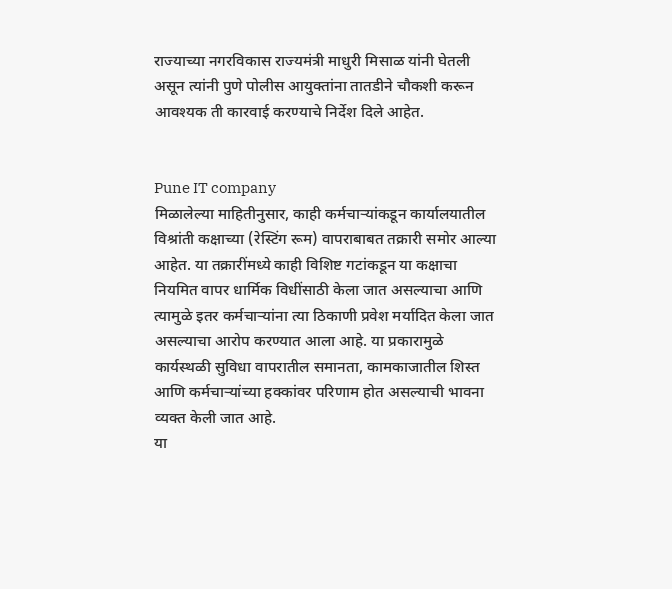राज्याच्या नगरविकास राज्यमंत्री माधुरी मिसाळ यांनी घेतली असून त्यांनी पुणे पोलीस आयुक्तांना तातडीने चौकशी करून आवश्यक ती कारवाई करण्याचे निर्देश दिले आहेत.


Pune IT company
मिळालेल्या माहितीनुसार, काही कर्मचाऱ्यांकडून कार्यालयातील विश्रांती कक्षाच्या (रेस्टिंग रूम) वापराबाबत तक्रारी समोर आल्या आहेत. या तक्रारींमध्ये काही विशिष्ट गटांकडून या कक्षाचा नियमित वापर धार्मिक विधींसाठी केला जात असल्याचा आणि त्यामुळे इतर कर्मचाऱ्यांना त्या ठिकाणी प्रवेश मर्यादित केला जात असल्याचा आरोप करण्यात आला आहे. या प्रकारामुळे कार्यस्थळी सुविधा वापरातील समानता, कामकाजातील शिस्त आणि कर्मचाऱ्यांच्या हक्कांवर परिणाम होत असल्याची भावना व्यक्त केली जात आहे.
या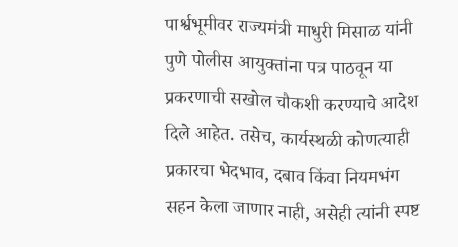पार्श्वभूमीवर राज्यमंत्री माधुरी मिसाळ यांनी पुणे पोलीस आयुक्तांना पत्र पाठवून या प्रकरणाची सखोल चौकशी करण्याचे आदेश दिले आहेत. तसेच, कार्यस्थळी कोणत्याही प्रकारचा भेदभाव, दबाव किंवा नियमभंग सहन केला जाणार नाही, असेही त्यांनी स्पष्ट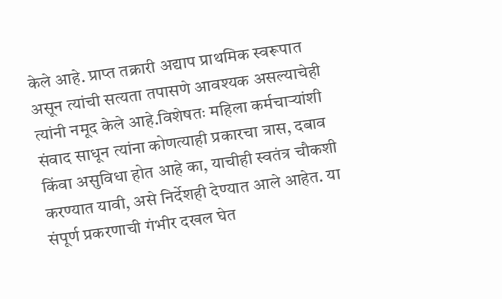केले आहे. प्राप्त तक्रारी अद्याप प्राथमिक स्वरूपात असून त्यांची सत्यता तपासणे आवश्यक असल्याचेही त्यांनी नमूद केले आहे.विशेषतः महिला कर्मचाऱ्यांशी संवाद साधून त्यांना कोणत्याही प्रकारचा त्रास, दबाव किंवा असुविधा होत आहे का, याचीही स्वतंत्र चौकशी करण्यात यावी, असे निर्देशही देण्यात आले आहेत. या संपूर्ण प्रकरणाची गंभीर दखल घेत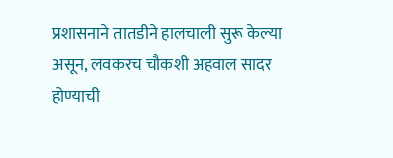प्रशासनाने तातडीने हालचाली सुरू केल्या असून, लवकरच चौकशी अहवाल सादर होण्याची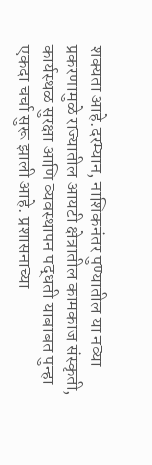शक्यता आहे.दरम्यान, नाशिकनंतर पुण्यातील या नव्या प्रकरणामुळे राज्यातील आयटी क्षेत्रातील कामकाज संस्कृती, कार्यस्थळ सुरक्षा आणि व्यवस्थापन पद्धती याबाबत पुन्हा एकदा चर्चा सुरू झाली आहे. प्रशासनाच्या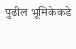पुढील भूमिकेकडे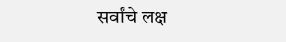सर्वांचे लक्ष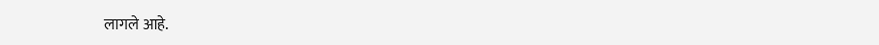लागले आहे.